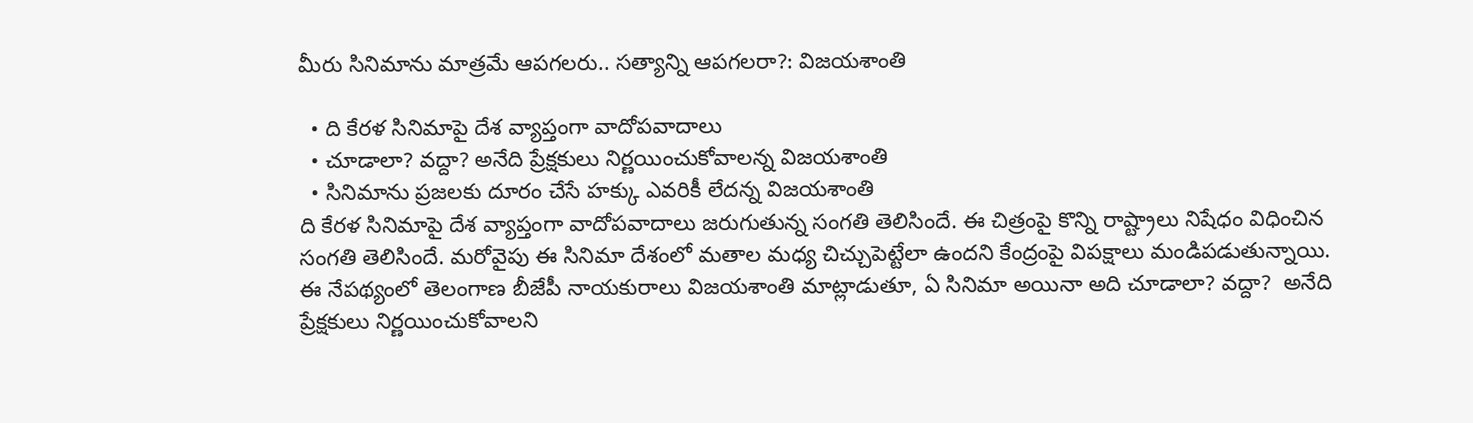మీరు సినిమాను మాత్రమే ఆపగలరు.. సత్యాన్ని ఆపగలరా?: విజయశాంతి

  • ది కేరళ సినిమాపై దేశ వ్యాప్తంగా వాదోపవాదాలు
  • చూడాలా? వద్దా? అనేది ప్రేక్షకులు నిర్ణయించుకోవాలన్న విజయశాంతి
  • సినిమాను ప్రజలకు దూరం చేసే హక్కు ఎవరికీ లేదన్న విజయశాంతి
ది కేరళ సినిమాపై దేశ వ్యాప్తంగా వాదోపవాదాలు జరుగుతున్న సంగతి తెలిసిందే. ఈ చిత్రంపై కొన్ని రాష్ట్రాలు నిషేధం విధించిన సంగతి తెలిసిందే. మరోవైపు ఈ సినిమా దేశంలో మతాల మధ్య చిచ్చుపెట్టేలా ఉందని కేంద్రంపై విపక్షాలు మండిపడుతున్నాయి. ఈ నేపథ్యంలో తెలంగాణ బీజేపీ నాయకురాలు విజయశాంతి మాట్లాడుతూ, ఏ సినిమా అయినా అది చూడాలా? వద్దా?  అనేది ప్రేక్షకులు నిర్ణయించుకోవాలని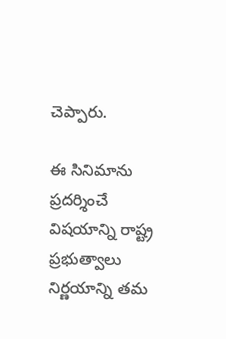చెప్పారు.

ఈ సినిమాను ప్రదర్శించే విషయాన్ని రాష్ట్ర ప్రభుత్వాలు నిర్ణయాన్ని తమ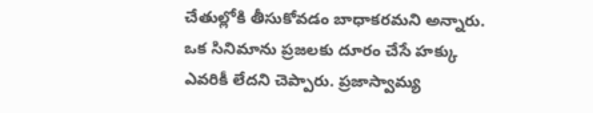చేతుల్లోకి తీసుకోవడం బాధాకరమని అన్నారు. ఒక సినిమాను ప్రజలకు దూరం చేసే హక్కు ఎవరికీ లేదని చెప్పారు. ప్రజాస్వామ్య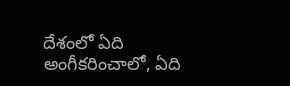దేశంలో ఏది అంగీకరించాలో, ఏది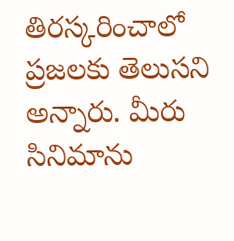తిరస్కరించాలో ప్రజలకు తెలుసని అన్నారు. మీరు సినిమాను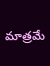మాత్రమే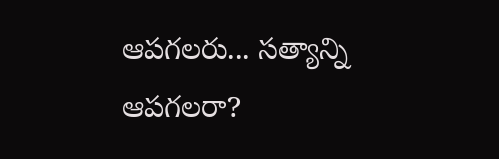ఆపగలరు... సత్యాన్ని ఆపగలరా?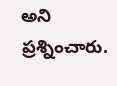అని ప్రశ్నించారు.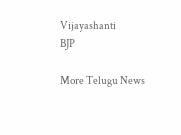Vijayashanti
BJP

More Telugu News